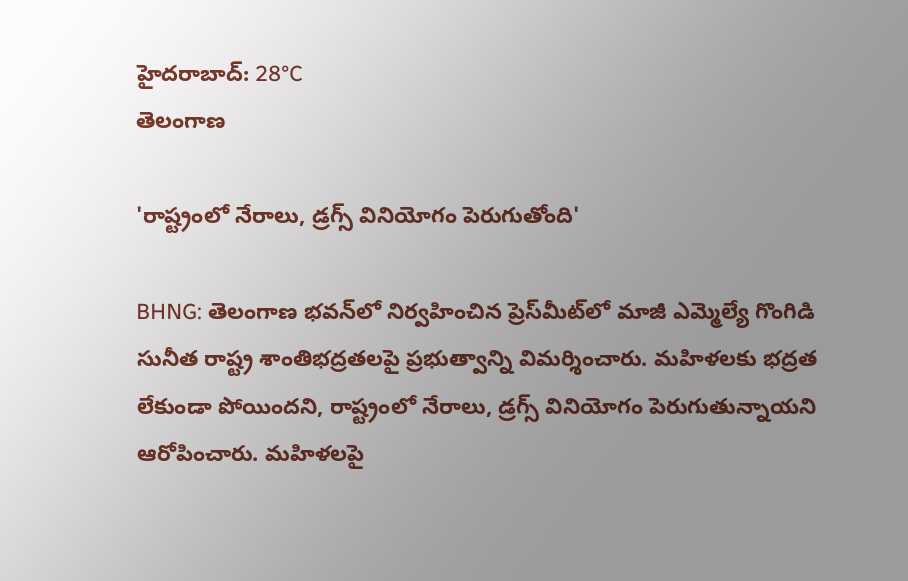హైదరాబాద్: 28°C
తెలంగాణ

'రాష్ట్రంలో నేరాలు, డ్రగ్స్‌ వినియోగం పెరుగుతోంది'

BHNG: తెలంగాణ భవన్‌లో నిర్వహించిన ప్రెస్‌మీట్‌లో మాజీ ఎమ్మెల్యే గొంగిడి సునీత రాష్ట్ర శాంతిభద్రతలపై ప్రభుత్వాన్ని విమర్శించారు. మహిళలకు భద్రత లేకుండా పోయిందని, రాష్ట్రంలో నేరాలు, డ్రగ్స్‌ వినియోగం పెరుగుతున్నాయని ఆరోపించారు. మహిళలపై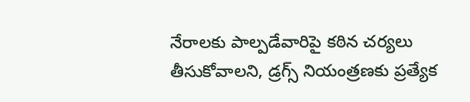నేరాలకు పాల్పడేవారిపై కఠిన చర్యలు తీసుకోవాలని, డ్రగ్స్‌ నియంత్రణకు ప్రత్యేక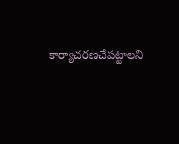కార్యాచరణచేపట్టాలని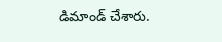డిమాండ్ చేశారు.